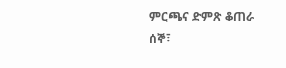ምርጫና ድምጽ ቆጠራ
ሰኞ፣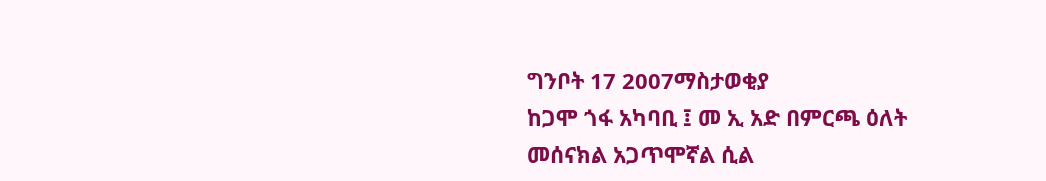ግንቦት 17 2007ማስታወቂያ
ከጋሞ ጎፋ አካባቢ ፤ መ ኢ አድ በምርጫ ዕለት መሰናክል አጋጥሞኛል ሲል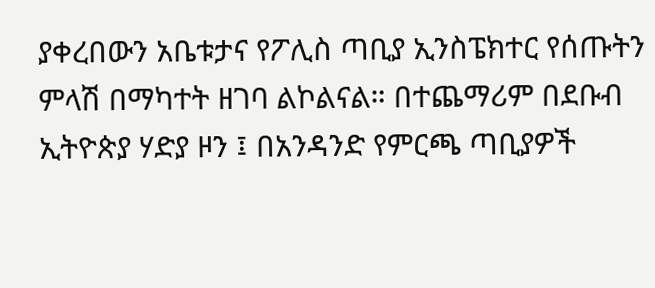ያቀረበውን አቤቱታና የፖሊስ ጣቢያ ኢንስፔክተር የሰጡትን ምላሽ በማካተት ዘገባ ልኮልናል። በተጨማሪም በደቡብ ኢትዮጵያ ሃድያ ዞን ፤ በአንዳንድ የምርጫ ጣቢያዎች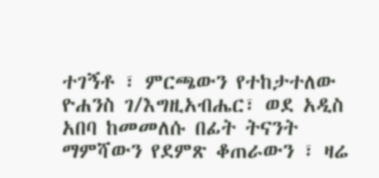ተገኝቶ ፣ ምርጫውን የተከታተለው ዮሐንስ ገ/እግዚአብሔር፣ ወደ አዲስ አበባ ከመመለሱ በፊት ትናንት ማምሻውን የደምጽ ቆጠራውን ፣ ዛሬ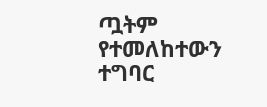ጧትም የተመለከተውን ተግባር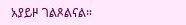አያይዞ ገልጾልናል።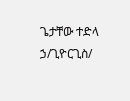ጌታቸው ተድላ ኃ/ጊዮርጊስ/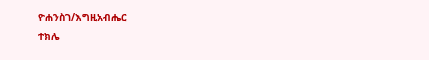ዮሐንስገ/እግዚአብሔር
ተክሌ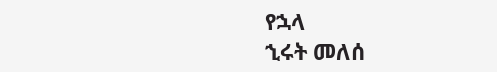የኋላ
ኂሩት መለሰ